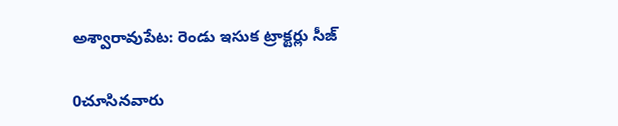అశ్వారావుపేట: రెండు ఇసుక ట్రాక్టర్లు సీజ్

0చూసినవారు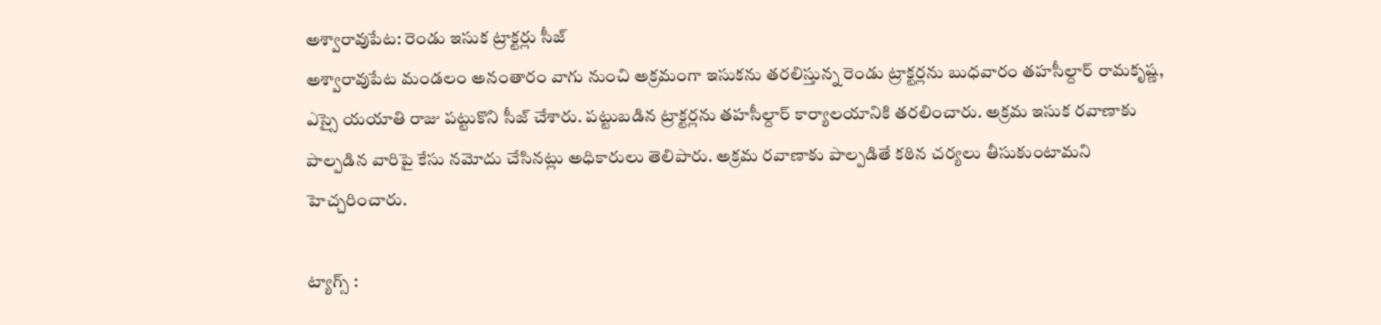అశ్వారావుపేట: రెండు ఇసుక ట్రాక్టర్లు సీజ్
అశ్వారావుపేట మండలం అనంతారం వాగు నుంచి అక్రమంగా ఇసుకను తరలిస్తున్న రెండు ట్రాక్టర్లను బుధవారం తహసీల్దార్ రామకృష్ణ, ఎస్సై యయాతి రాజు పట్టుకొని సీజ్ చేశారు. పట్టుబడిన ట్రాక్టర్లను తహసీల్దార్ కార్యాలయానికి తరలించారు. అక్రమ ఇసుక రవాణాకు పాల్పడిన వారిపై కేసు నమోదు చేసినట్లు అధికారులు తెలిపారు. అక్రమ రవాణాకు పాల్పడితే కఠిన చర్యలు తీసుకుంటామని హెచ్చరించారు.

ట్యాగ్స్ :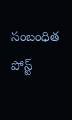సంబంధిత పోస్ట్